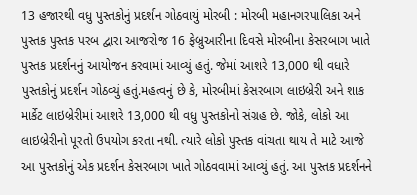13 હજારથી વધુ પુસ્તકોનું પ્રદર્શન ગોઠવાયું મોરબી : મોરબી મહાનગરપાલિકા અને પુસ્તક પુસ્તક પરબ દ્વારા આજરોજ 16 ફેબ્રુઆરીના દિવસે મોરબીના કેસરબાગ ખાતે પુસ્તક પ્રદર્શનનું આયોજન કરવામાં આવ્યું હતું. જેમાં આશરે 13,000 થી વધારે પુસ્તકોનું પ્રદર્શન ગોઠવ્યું હતું.મહત્વનું છે કે, મોરબીમાં કેસરબાગ લાઇબ્રેરી અને શાક માર્કેટ લાઇબ્રેરીમાં આશરે 13,000 થી વધુ પુસ્તકોનો સંગ્રહ છે. જોકે, લોકો આ લાઇબ્રેરીનો પૂરતો ઉપયોગ કરતા નથી. ત્યારે લોકો પુસ્તક વાંચતા થાય તે માટે આજે આ પુસ્તકોનું એક પ્રદર્શન કેસરબાગ ખાતે ગોઠવવામાં આવ્યું હતું. આ પુસ્તક પ્રદર્શનને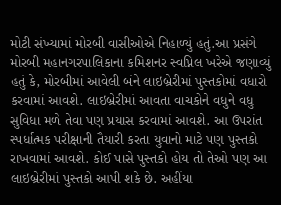મોટી સંખ્યામાં મોરબી વાસીઓએ નિહાળ્યું હતું.આ પ્રસંગે મોરબી મહાનગરપાલિકાના કમિશનર સ્વપ્નિલ ખરેએ જણાવ્યું હતું કે, મોરબીમાં આવેલી બંને લાઇબ્રેરીમાં પુસ્તકોમાં વધારો કરવામાં આવશે. લાઇબ્રેરીમાં આવતા વાચકોને વધુને વધુ સુવિધા મળે તેવા પણ પ્રયાસ કરવામાં આવશે. આ ઉપરાંત સ્પર્ધાત્મક પરીક્ષાની તૈયારી કરતા યુવાનો માટે પણ પુસ્તકો રાખવામાં આવશે. કોઈ પાસે પુસ્તકો હોય તો તેઓ પણ આ લાઇબ્રેરીમાં પુસ્તકો આપી શકે છે. અહીંયા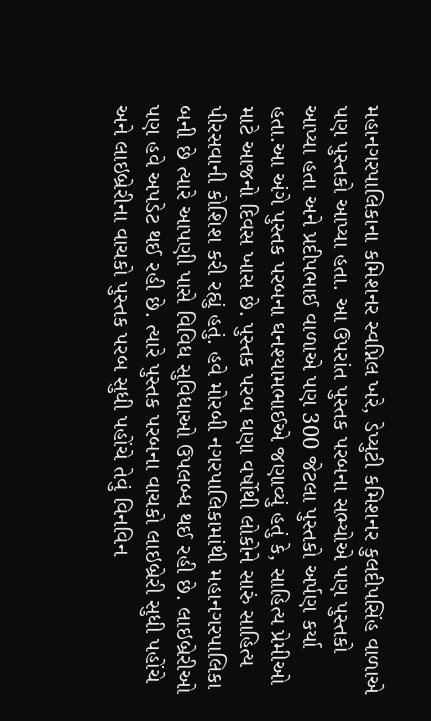મહાનગરપાલિકાના કમિશનર સ્વપ્નિલ ખરે, ડેપ્યુટી કમિશનર કુલદીપસિંહ વાળાએ પણ પુસ્તકો આપ્યા હતા. આ ઉપરાંત પુસ્તક પરબના સભ્યોએ પણ પુસ્તકો આપ્યા હતા અને પ્રદીપભાઈ વાળાએ પણ 300 જેટલા પુસ્તકો અર્પણ કર્યા હતા.આ અંગે પુસ્તક પરબના ઘનશ્યામભાઈએ જણાવ્યું હતું કે, સાહિત્ય પ્રેમીઓ માટે આજનો દિવસ ખાસ છે. પુસ્તક પરબ ઘણા વર્ષોથી લોકોને સારું સાહિત્ય પીરસવાની કોશિશ કરી રહ્યું હતું. હવે મોરબી નગરપાલિકામાંથી મહાનગરપાલિકા બની છે ત્યારે આપણી પાસે વિવિધ સુવિધાઓ ઉપલબ્ધ થઈ રહી છે. લાઇબ્રેરીઓ પણ હવે અપડેટ થઈ રહી છે. ત્યારે પુસ્તક પરબના વાચકો લાઇબ્રેરી સુધી પહોંચે અને લાઇબ્રેરીના વાચકો પુસ્તક પરબ સુધી પહોંચે તેવું વિનવિન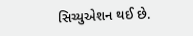સિચ્યુએશન થઈ છે.